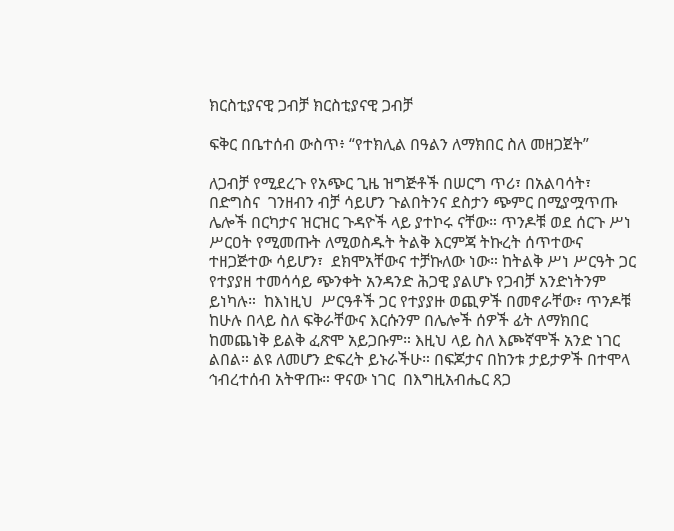ክርስቲያናዊ ጋብቻ ክርስቲያናዊ ጋብቻ

ፍቅር በቤተሰብ ውስጥ፥ “የተክሊል በዓልን ለማክበር ስለ መዘጋጀት”

ለጋብቻ የሚደረጉ የአጭር ጊዜ ዝግጅቶች በሠርግ ጥሪ፣ በአልባሳት፣ በድግስና  ገንዘብን ብቻ ሳይሆን ጉልበትንና ደስታን ጭምር በሚያሟጥጡ ሌሎች በርካታና ዝርዝር ጉዳዮች ላይ ያተኮሩ ናቸው። ጥንዶቹ ወደ ሰርጉ ሥነ ሥርዐት የሚመጡት ለሚወስዱት ትልቅ እርምጃ ትኩረት ሰጥተውና ተዘጋጅተው ሳይሆን፣  ደክሞአቸውና ተቻኩለው ነው። ከትልቅ ሥነ ሥርዓት ጋር የተያያዘ ተመሳሳይ ጭንቀት አንዳንድ ሕጋዊ ያልሆኑ የጋብቻ አንድነትንም ይነካሉ።  ከእነዚህ  ሥርዓቶች ጋር የተያያዙ ወጪዎች በመኖራቸው፣ ጥንዶቹ ከሁሉ በላይ ስለ ፍቅራቸውና እርሱንም በሌሎች ሰዎች ፊት ለማክበር ከመጨነቅ ይልቅ ፈጽሞ አይጋቡም። እዚህ ላይ ስለ እጮኛሞች አንድ ነገር ልበል። ልዩ ለመሆን ድፍረት ይኑራችሁ። በፍጆታና በከንቱ ታይታዎች በተሞላ ኅብረተሰብ አትዋጡ። ዋናው ነገር  በእግዚአብሔር ጸጋ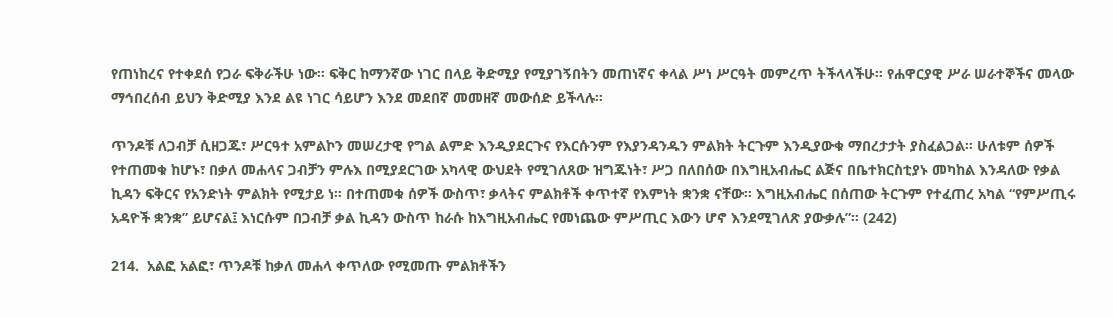የጠነከረና የተቀደሰ የጋራ ፍቅራችሁ ነው። ፍቅር ከማንኛው ነገር በላይ ቅድሚያ የሚያገኝበትን መጠነኛና ቀላል ሥነ ሥርዓት መምረጥ ትችላላችሁ። የሐዋርያዊ ሥራ ሠራተኞችና መላው ማኅበረሰብ ይህን ቅድሚያ እንደ ልዩ ነገር ሳይሆን እንደ መደበኛ መመዘኛ መውሰድ ይችላሉ።

ጥንዶቹ ለጋብቻ ሲዘጋጁ፣ ሥርዓተ አምልኮን መሠረታዊ የግል ልምድ እንዲያደርጉና የእርሱንም የእያንዳንዱን ምልክት ትርጉም እንዲያውቁ ማበረታታት ያስፈልጋል። ሁለቱም ሰዎች የተጠመቁ ከሆኑ፣ በቃለ መሐላና ጋብቻን ምሉእ በሚያደርገው አካላዊ ውህደት የሚገለጸው ዝግጁነት፣ ሥጋ በለበሰው በእግዚአብሔር ልጅና በቤተክርስቲያኑ መካከል እንዳለው የቃል ኪዳን ፍቅርና የአንድነት ምልክት የሚታይ ነ። በተጠመቁ ሰዎች ውስጥ፣ ቃላትና ምልክቶች ቀጥተኛ የእምነት ቋንቋ ናቸው። እግዚአብሔር በሰጠው ትርጉም የተፈጠረ አካል “የምሥጢሩ አዳዮች ቋንቋ” ይሆናል፤ እነርሱም በጋብቻ ቃል ኪዳን ውስጥ ከራሱ ከእግዚአብሔር የመነጨው ምሥጢር እውን ሆኖ እንደሚገለጽ ያውቃሉ”። (242)

214.  አልፎ አልፎ፣ ጥንዶቹ ከቃለ መሐላ ቀጥለው የሚመጡ ምልክቶችን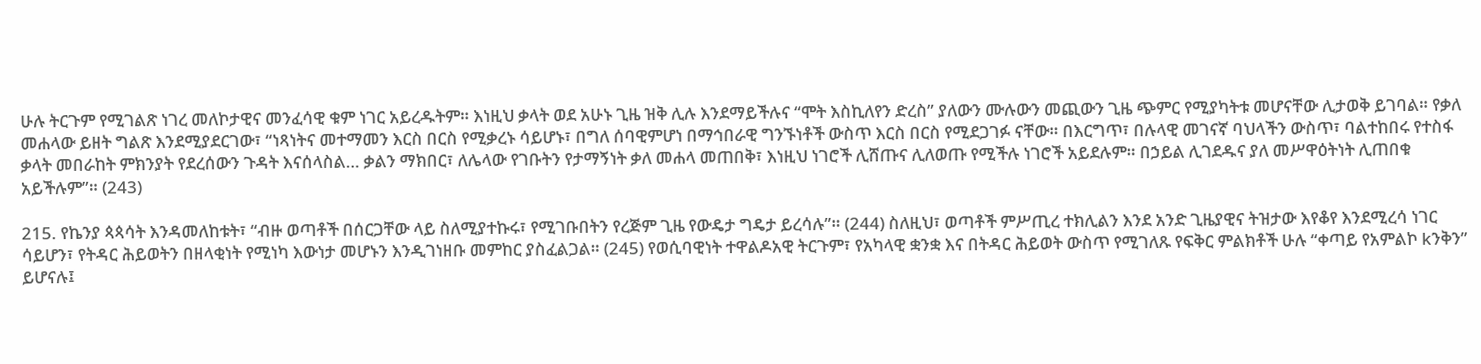ሁሉ ትርጉም የሚገልጽ ነገረ መለኮታዊና መንፈሳዊ ቁም ነገር አይረዱትም። እነዚህ ቃላት ወደ አሁኑ ጊዜ ዝቅ ሊሉ እንደማይችሉና “ሞት እስኪለየን ድረስ” ያለውን ሙሉውን መጪውን ጊዜ ጭምር የሚያካትቱ መሆናቸው ሊታወቅ ይገባል። የቃለ መሐላው ይዘት ግልጽ እንደሚያደርገው፣ “ነጻነትና መተማመን እርስ በርስ የሚቃረኑ ሳይሆኑ፣ በግለ ሰባዊምሆነ በማኅበራዊ ግንኙነቶች ውስጥ እርስ በርስ የሚደጋገፉ ናቸው። በእርግጥ፣ በሉላዊ መገናኛ ባህላችን ውስጥ፣ ባልተከበሩ የተስፋ ቃላት መበራከት ምክንያት የደረሰውን ጉዳት እናሰላስል… ቃልን ማክበር፣ ለሌላው የገቡትን የታማኝነት ቃለ መሐላ መጠበቅ፣ እነዚህ ነገሮች ሊሸጡና ሊለወጡ የሚችሉ ነገሮች አይደሉም። በኃይል ሊገደዱና ያለ መሥዋዕትነት ሊጠበቁ አይችሉም”። (243)

215. የኬንያ ጳጳሳት እንዳመለከቱት፣ “ብዙ ወጣቶች በሰርጋቸው ላይ ስለሚያተኩሩ፣ የሚገቡበትን የረጅም ጊዜ የውዴታ ግዴታ ይረሳሉ”። (244) ስለዚህ፣ ወጣቶች ምሥጢረ ተክሊልን እንደ አንድ ጊዜያዊና ትዝታው እየቆየ እንደሚረሳ ነገር ሳይሆን፣ የትዳር ሕይወትን በዘላቂነት የሚነካ እውነታ መሆኑን እንዲገነዘቡ መምከር ያስፈልጋል። (245) የወሲባዊነት ተዋልዶአዊ ትርጉም፣ የአካላዊ ቋንቋ እና በትዳር ሕይወት ውስጥ የሚገለጹ የፍቅር ምልክቶች ሁሉ “ቀጣይ የአምልኮ kንቅን” ይሆናሉ፤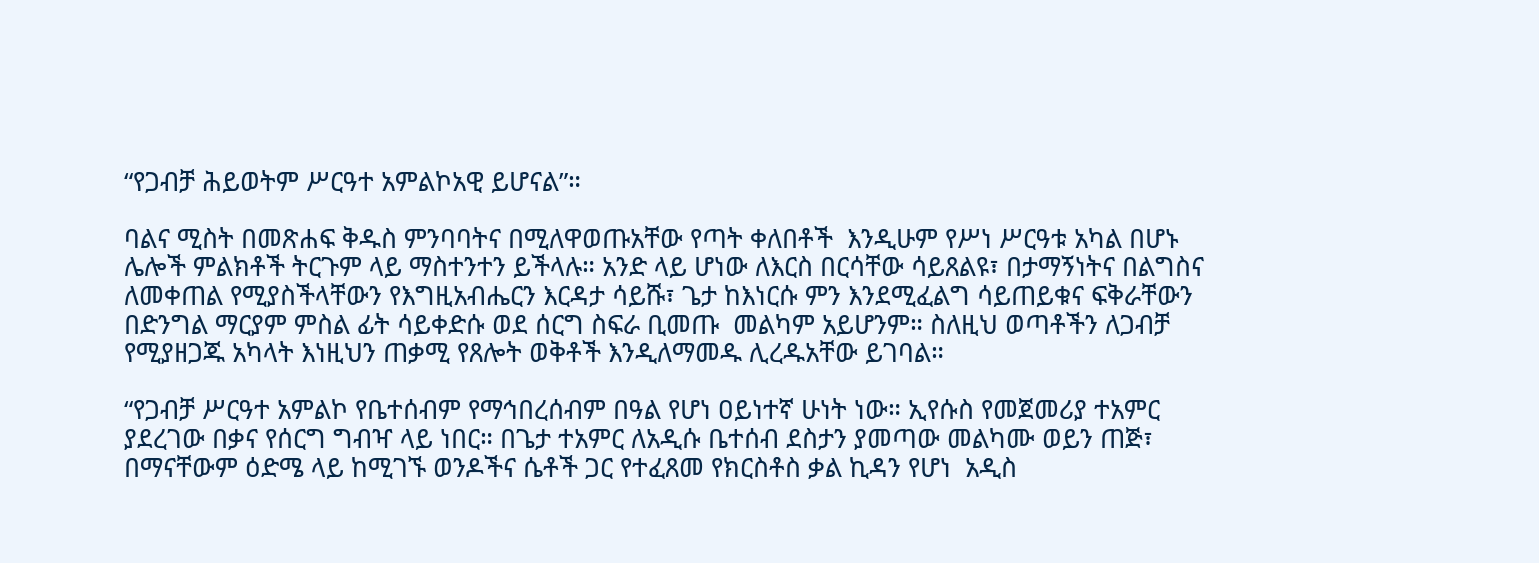“የጋብቻ ሕይወትም ሥርዓተ አምልኮአዊ ይሆናል”።

ባልና ሚስት በመጽሐፍ ቅዱስ ምንባባትና በሚለዋወጡአቸው የጣት ቀለበቶች  እንዲሁም የሥነ ሥርዓቱ አካል በሆኑ ሌሎች ምልክቶች ትርጉም ላይ ማስተንተን ይችላሉ። አንድ ላይ ሆነው ለእርስ በርሳቸው ሳይጸልዩ፣ በታማኝነትና በልግስና ለመቀጠል የሚያስችላቸውን የእግዚአብሔርን እርዳታ ሳይሹ፣ ጌታ ከእነርሱ ምን እንደሚፈልግ ሳይጠይቁና ፍቅራቸውን በድንግል ማርያም ምስል ፊት ሳይቀድሱ ወደ ሰርግ ስፍራ ቢመጡ  መልካም አይሆንም። ስለዚህ ወጣቶችን ለጋብቻ የሚያዘጋጁ አካላት እነዚህን ጠቃሚ የጸሎት ወቅቶች እንዲለማመዱ ሊረዱአቸው ይገባል።

“የጋብቻ ሥርዓተ አምልኮ የቤተሰብም የማኅበረሰብም በዓል የሆነ ዐይነተኛ ሁነት ነው። ኢየሱስ የመጀመሪያ ተአምር ያደረገው በቃና የሰርግ ግብዣ ላይ ነበር። በጌታ ተአምር ለአዲሱ ቤተሰብ ደስታን ያመጣው መልካሙ ወይን ጠጅ፣ በማናቸውም ዕድሜ ላይ ከሚገኙ ወንዶችና ሴቶች ጋር የተፈጸመ የክርስቶስ ቃል ኪዳን የሆነ  አዲስ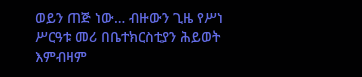ወይን ጠጅ ነው… ብዙውን ጊዜ የሥነ ሥርዓቱ መሪ በቤተክርስቲያን ሕይወት እምብዛም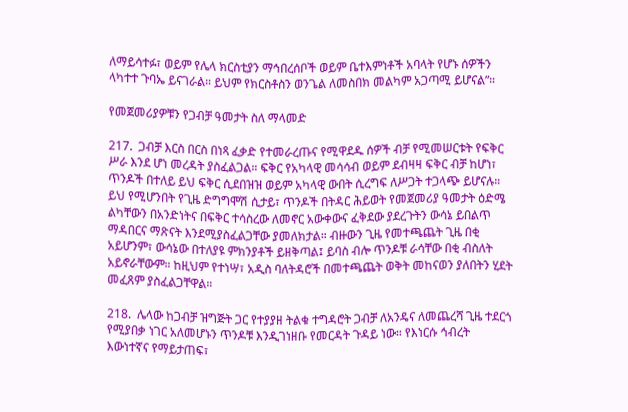ለማይሳተፉ፣ ወይም የሌላ ክርስቲያን ማኅበረሰቦች ወይም ቤተእምነቶች አባላት የሆኑ ሰዎችን ላካተተ ጉባኤ ይናገራል። ይህም የክርስቶስን ወንጌል ለመስበክ መልካም አጋጣሚ ይሆናል”።

የመጀመሪያዎቹን የጋብቻ ዓመታት ስለ ማላመድ

217.  ጋብቻ እርስ በርስ በነጻ ፈቃድ የተመራረጡና የሚዋደዱ ሰዎች ብቻ የሚመሠርቱት የፍቅር ሥራ እንደ ሆነ መረዳት ያስፈልጋል። ፍቅር የአካላዊ መሳሳብ ወይም ደብዛዛ ፍቅር ብቻ ከሆነ፣ ጥንዶች በተለይ ይህ ፍቅር ሲደበዝዝ ወይም አካላዊ ውበት ሲረግፍ ለሥጋት ተጋላጭ ይሆናሉ። ይህ የሚሆንበት የጊዜ ድግግሞሽ ሲታይ፣ ጥንዶች በትዳር ሕይወት የመጀመሪያ ዓመታት ዕድሜ ልካቸውን በአንድነትና በፍቅር ተሳስረው ለመኖር አውቀውና ፈቅደው ያደረጉትን ውሳኔ ይበልጥ ማዳበርና ማጽናት እንደሚያስፈልጋቸው ያመለክታል። ብዙውን ጊዜ የመተጫጨት ጊዜ በቂ አይሆንም፣ ውሳኔው በተለያዩ ምክንያቶች ይዘቅጣል፤ ይባስ ብሎ ጥንዶቹ ራሳቸው በቂ ብስለት አይኖራቸውም። ከዚህም የተነሣ፣ አዲስ ባለትዳሮች በመተጫጨት ወቅት መከናወን ያለበትን ሂደት መፈጸም ያስፈልጋቸዋል።

218.  ሌላው ከጋብቻ ዝግጅት ጋር የተያያዘ ትልቁ ተግዳሮት ጋብቻ ለአንዴና ለመጨረሻ ጊዜ ተደርጎ የሚያበቃ ነገር አለመሆኑን ጥንዶቹ እንዲገነዘቡ የመርዳት ጉዳይ ነው። የእነርሱ ኅብረት እውነተኛና የማይታጠፍ፣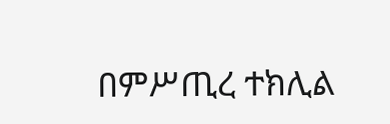በምሥጢረ ተክሊል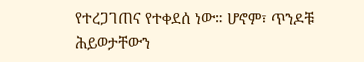የተረጋገጠና የተቀደሰ ነው። ሆኖም፣ ጥንዶቹ ሕይወታቸውን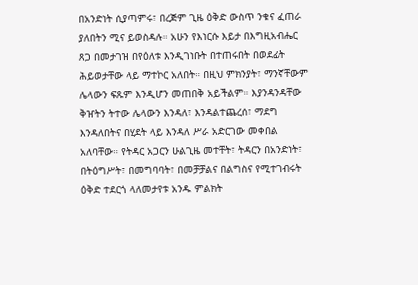በአንድነት ሲያጣምሩ፣ በረጅም ጊዜ ዕቅድ ውስጥ ንቁና ፈጠራ ያለበትን ሚና ይወስዳሉ። አሁን የእነርሱ እይታ በእግዚአብሔር ጸጋ በመታገዝ በየዕለቱ እንዲገነቡት በተጠሩበት በወደፊት ሕይወታቸው ላይ ማተኮር አለበት። በዚህ ምክንያት፣ ማንኛቸውም ሌላውን ፍጹም እንዲሆን መጠበቅ አይችልም። እያንዳንዳቸው ቅዠትን ትተው ሌላውን እንዳለ፣ እንዳልተጨረሰ፣ ማደግ እንዳለበትና በሂደት ላይ እንዳለ ሥራ አድርገው መቀበል አለባቸው። የትዳር አጋርን ሁልጊዜ መተቸት፣ ትዳርን በአንድነት፣ በትዕግሥት፣ በመግባባት፣ በመቻቻልና በልግስና የሚተገብሩት ዕቅድ ተደርጎ ላለመታየቱ አንዱ ምልክት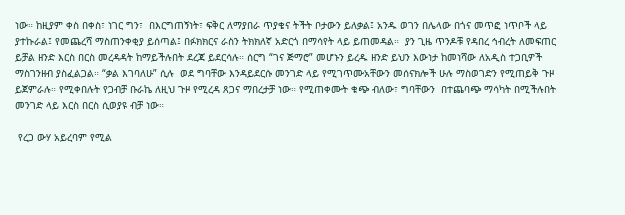ነው። ከዚያም ቀስ በቀስ፣ ነገር ግን፣  በእርግጠኝነት፣ ፍቅር ለማያበራ ጥያቄና ትችት ቦታውን ይለቃል፤ አንዱ ወገን በሌላው በጎና መጥፎ ነጥቦች ላይ ያተኩራል፤ የመጨረሻ ማስጠንቀቂያ ይሰጣል፤ በፉክክርና ራስን ትክክለኛ አድርጎ በማሳየት ላይ ይጠመዳል።  ያን ጊዜ ጥንዶቹ የዳበረ ኅብረት ለመፍጠር ይቻል ዘንድ እርስ በርስ መረዳዳት ከማይችሉበት ደረጃ ይደርሳሉ። ሰርግ “ገና ጅማሮ” መሆኑን ይረዱ ዘንድ ይህን እውነታ ከመነሻው ለአዲስ ተጋቢዎች ማስገንዘብ ያስፈልጋል። “ቃል እገባለሁ” ሲሉ  ወደ ግባቸው እንዳይደርሱ መንገድ ላይ የሚገጥሙአቸውን መሰናክሎች ሁሉ ማስወገድን የሚጠይቅ ጉዞ ይጀምራሉ። የሚቀበሉት የጋብቻ ቡራኬ ለዚህ ጉዞ የሚረዳ ጸጋና ማበረታቻ ነው። የሚጠቀሙት ቁጭ ብለው፣ ግባቸውን  በተጨባጭ ማሳካት በሚችሉበት መንገድ ላይ እርስ በርስ ሲወያዩ ብቻ ነው።

 የረጋ ውሃ አይረባም የሚል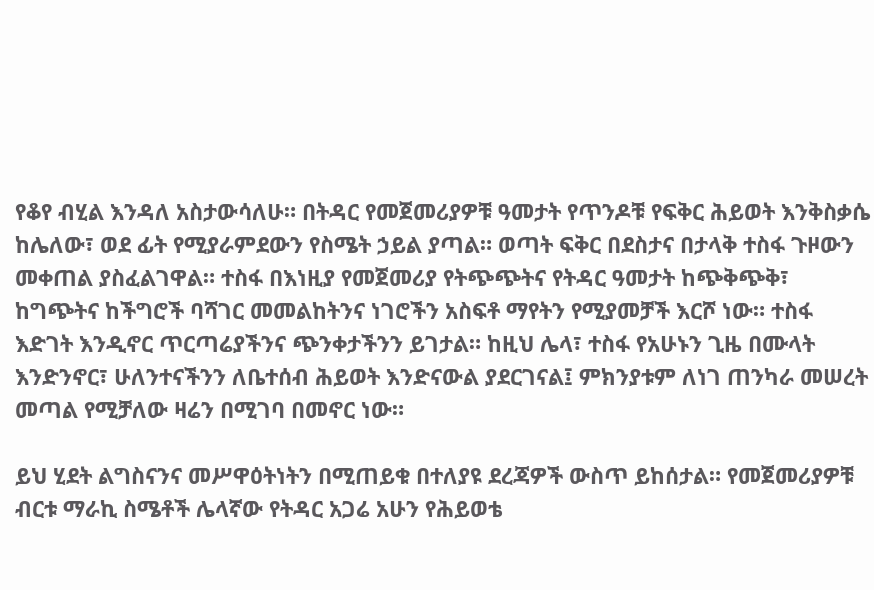የቆየ ብሂል እንዳለ አስታውሳለሁ። በትዳር የመጀመሪያዎቹ ዓመታት የጥንዶቹ የፍቅር ሕይወት እንቅስቃሴ ከሌለው፣ ወደ ፊት የሚያራምደውን የስሜት ኃይል ያጣል። ወጣት ፍቅር በደስታና በታላቅ ተስፋ ጉዞውን መቀጠል ያስፈልገዋል። ተስፋ በእነዚያ የመጀመሪያ የትጭጭትና የትዳር ዓመታት ከጭቅጭቅ፣ ከግጭትና ከችግሮች ባሻገር መመልከትንና ነገሮችን አስፍቶ ማየትን የሚያመቻች እርሾ ነው። ተስፋ እድገት እንዲኖር ጥርጣሬያችንና ጭንቀታችንን ይገታል። ከዚህ ሌላ፣ ተስፋ የአሁኑን ጊዜ በሙላት እንድንኖር፣ ሁለንተናችንን ለቤተሰብ ሕይወት እንድናውል ያደርገናል፤ ምክንያቱም ለነገ ጠንካራ መሠረት መጣል የሚቻለው ዛሬን በሚገባ በመኖር ነው።

ይህ ሂደት ልግስናንና መሥዋዕትነትን በሚጠይቁ በተለያዩ ደረጃዎች ውስጥ ይከሰታል። የመጀመሪያዎቹ ብርቱ ማራኪ ስሜቶች ሌላኛው የትዳር አጋሬ አሁን የሕይወቴ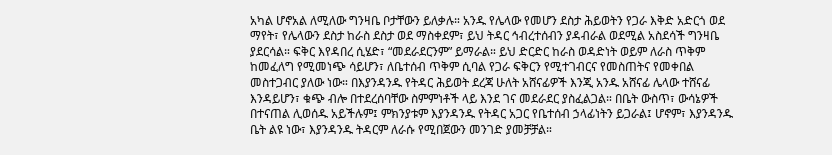አካል ሆኖአል ለሚለው ግንዛቤ ቦታቸውን ይለቃሉ። አንዱ የሌላው የመሆን ደስታ ሕይወትን የጋራ እቅድ አድርጎ ወደ ማየት፣ የሌላውን ደስታ ከራስ ደስታ ወደ ማስቀደም፣ ይህ ትዳር ኅብረተሰብን ያዳብራል ወደሚል አስደሳች ግንዛቤ ያደርሳል። ፍቅር እየዳበረ ሲሄድ፣ “መደራደርንም” ይማራል። ይህ ድርድር ከራስ ወዳድነት ወይም ለራስ ጥቅም ከመፈለግ የሚመነጭ ሳይሆን፣ ለቤተሰብ ጥቅም ሲባል የጋራ ፍቅርን የሚተገብርና የመስጠትና የመቀበል መስተጋብር ያለው ነው። በእያንዳንዱ የትዳር ሕይወት ደረጃ ሁለት አሸናፊዎች እንጂ አንዱ አሸናፊ ሌላው ተሸናፊ እንዳይሆን፣ ቁጭ ብሎ በተደረሰባቸው ስምምነቶች ላይ እንደ ገና መደራደር ያስፈልጋል። በቤት ውስጥ፣ ውሳኔዎች በተናጠል ሊወሰዱ አይችሉም፤ ምክንያቱም እያንዳንዱ የትዳር አጋር የቤተሰብ ኃላፊነትን ይጋራል፤ ሆኖም፣ እያንዳንዱ ቤት ልዩ ነው፣ እያንዳንዱ ትዳርም ለራሱ የሚበጀውን መንገድ ያመቻቻል።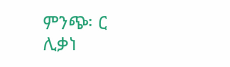ምንጭ፡ ር ሊቃነ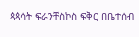ጳጳሳት ፍራንቸስኮስ ፍቅር በቤተሰብ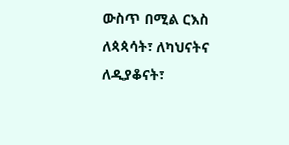ውስጥ በሚል ርእስ ለጳጳሳት፣ ለካህናትና ለዲያቆናት፣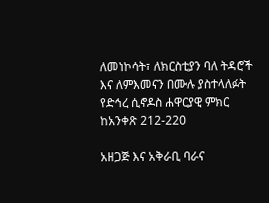ለመነኮሳት፣ ለክርስቲያን ባለ ትዳሮች እና ለምእመናን በሙሉ ያስተላለፉት የድኅረ ሲኖዶስ ሐዋርያዊ ምክር ከአንቀጽ 212-220

አዘጋጅ እና አቅራቢ ባራና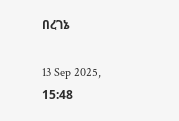በረገኔ

13 Sep 2025, 15:48